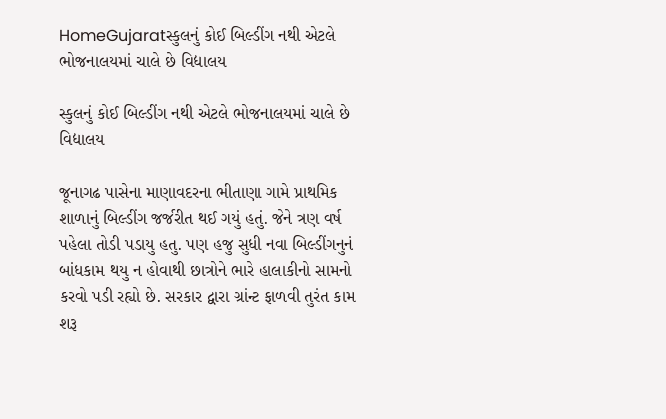HomeGujaratસ્કુલનું કોઈ બિલ્ડીંગ નથી એટલે ભોજનાલયમાં ચાલે છે વિદ્યાલય

સ્કુલનું કોઈ બિલ્ડીંગ નથી એટલે ભોજનાલયમાં ચાલે છે વિદ્યાલય

જૂનાગઢ પાસેના માણાવદરના ભીતાણા ગામે પ્રાથમિક શાળાનું બિલ્ડીંગ જર્જરીત થઈ ગયું હતું. જેને ત્રણ વર્ષ પહેલા તોડી પડાયુ હતુ. પણ હજુ સુધી નવા બિલ્ડીંગનુનં બાંધકામ થયુ ન હોવાથી છાત્રોને ભારે હાલાકીનો સામનો કરવો પડી રહ્યો છે. સરકાર દ્વારા ગ્રાંન્ટ ફાળવી તુરંત કામ શરૂ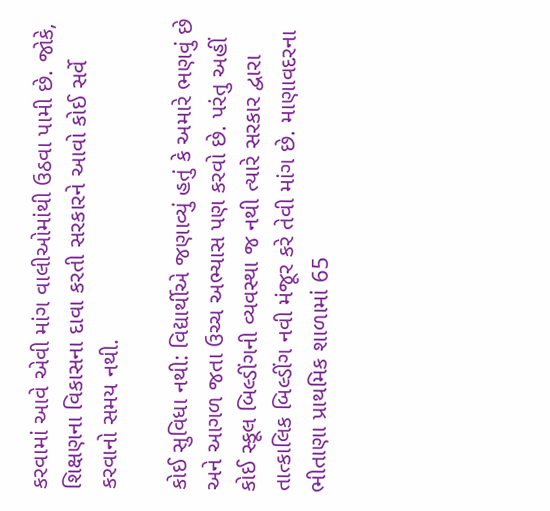કરવામાં આવે એવી માંગ વાલીઓમાંથી ઉઠવા પામી છે. જોકે, શિક્ષણના વિકાસના દાવા કરતી સરકારને આવો કોઈ સર્વે કરવાનો સમય નથી.

કોઈ સુવિધા નથી: વિદ્યાર્થીએ જણાવ્યું હતું કે અમારે ભણવું છે અને આગળ જતા ઉચ્ચ અભ્યાસ પણ કરવો છે. પરંતુ અહીં કોઈ સ્કૂલ બિલ્ડીંગની વ્યવસ્થા જ નથી ત્યારે સરકાર દ્વારા તાત્કાલિક બિલ્ડીંગ નવી મંજૂર કરે તેવી માંગ છે. માણાવદરના ભીતાણા પ્રાથમિક શાળામાં 65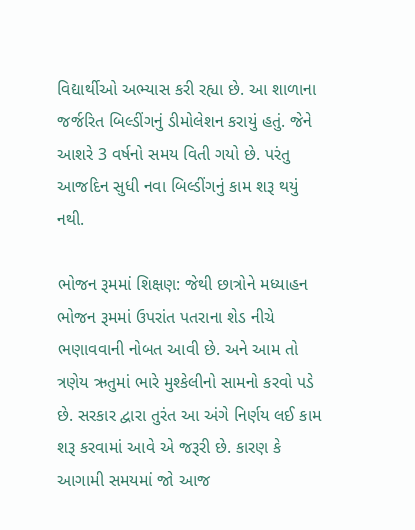વિદ્યાર્થીઓ અભ્યાસ કરી રહ્યા છે. આ શાળાના જર્જરિત બિલ્ડીંગનું ડીમોલેશન કરાયું હતું. જેને આશરે 3 વર્ષનો સમય વિતી ગયો છે. પરંતુ આજદિન સુધી નવા બિલ્ડીંગનું કામ શરૂ થયું નથી.

ભોજન રૂમમાં શિક્ષણ: જેથી છાત્રોને મધ્યાહન ભોજન રૂમમાં ઉપરાંત પતરાના શેડ નીચે ભણાવવાની નોબત આવી છે. અને આમ તો ત્રણેય ઋતુમાં ભારે મુશ્કેલીનો સામનો કરવો પડે છે. સરકાર દ્વારા તુરંત આ અંગે નિર્ણય લઈ કામ શરૂ કરવામાં આવે એ જરૂરી છે. કારણ કે આગામી સમયમાં જો આજ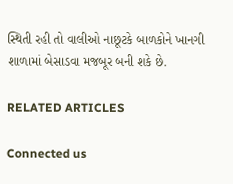સ્થિતી રહી તો વાલીઓ નાછૂટકે બાળકોને ખાનગી શાળામાં બેસાડવા મજબૂર બની શકે છે.

RELATED ARTICLES

Connected us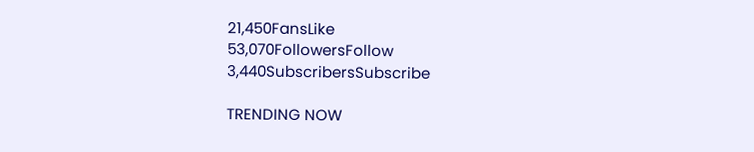21,450FansLike
53,070FollowersFollow
3,440SubscribersSubscribe

TRENDING NOW